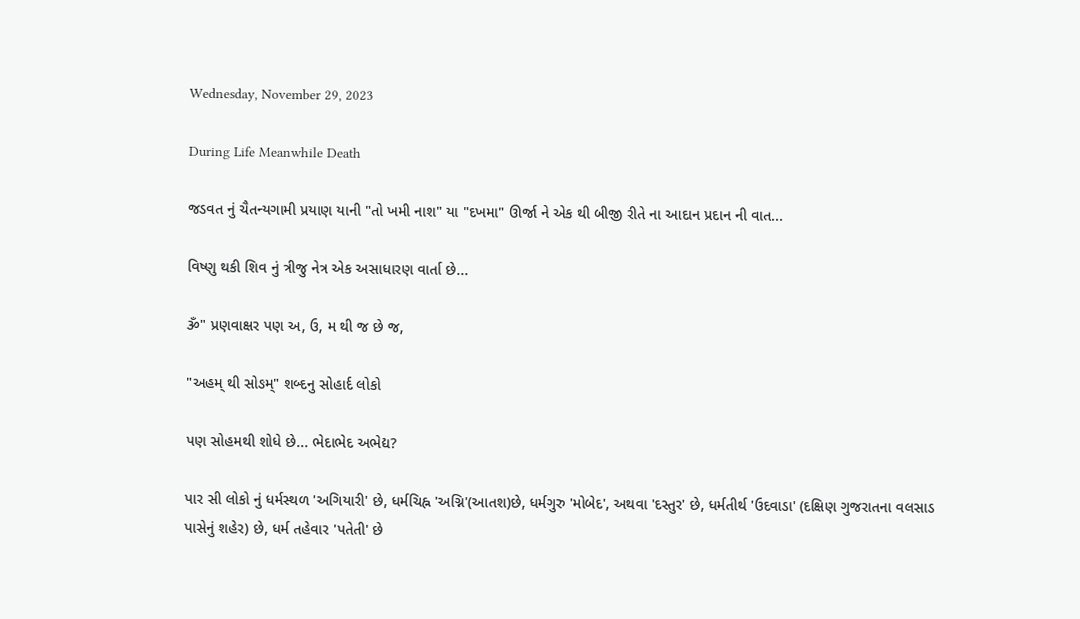Wednesday, November 29, 2023

During Life Meanwhile Death

જડવત નું ચૈતન્યગામી પ્રયાણ યાની "તો ખમી નાશ" યા "દખમા" ઊર્જા ને એક થી બીજી રીતે ના આદાન પ્રદાન ની વાત...

વિષ્ણુ થકી શિવ નું ત્રીજુ નેત્ર એક અસાધારણ વાર્તા છે...

ૐ" પ્રણવાક્ષર પણ અ, ઉ, મ થી જ છે જ,

"અહમ્ થી સોઙમ્" શબ્દનુ સોહાર્દ લોકો

પણ સોહમથી શોધે છે... ભેદાભેદ અભેદ્ય?

પાર સી લોકો નું ધર્મસ્થળ 'અગિયારી' છે, ધર્મચિહ્ન 'અગ્નિ'(આતશ)છે, ધર્મગુરુ 'મોબેદ', અથવા 'દસ્તુર' છે, ધર્મતીર્થ 'ઉદવાડા' (દક્ષિણ ગુજરાતના વલસાડ પાસેનું શહેર) છે, ધર્મ તહેવાર 'પતેતી' છે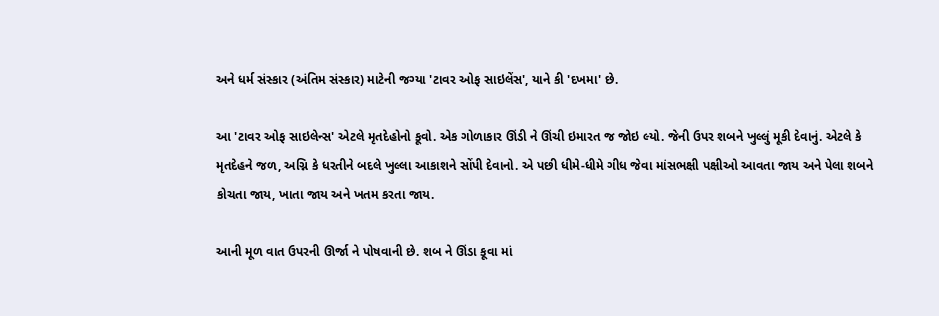અને ધર્મ સંસ્કાર (અંતિમ સંસ્કાર) માટેની જગ્યા 'ટાવર ઓફ સાઇલેંસ', યાને કી 'દખમા' છે.

આ 'ટાવર ઓફ સાઇલેન્સ' એટલે મૃતદેહોનો કૂવો. એક ગોળાકાર ઊંડી ને ઊંચી ઇમારત જ જોઇ લ્યો. જેની ઉપર શબને ખુલ્લું મૂકી દેવાનું. એટલે કે મૃતદેહને જળ, અગ્નિ કે ધરતીને બદલે ખુલ્લા આકાશને સોંપી દેવાનો. એ પછી ધીમે-ધીમે ગીધ જેવા માંસભક્ષી પક્ષીઓ આવતા જાય અને પેલા શબને કોચતા જાય, ખાતા જાય અને ખતમ કરતા જાય.

આની મૂળ વાત ઉપરની ઊર્જા ને પોષવાની છે. શબ ને ઊંડા કૂવા માં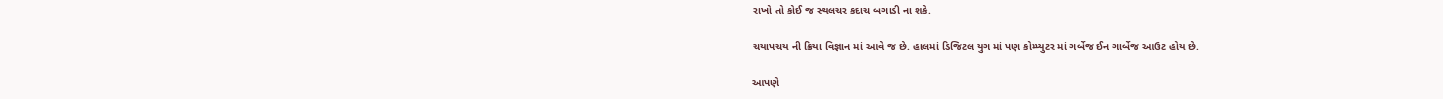રાખો તો કોઈ જ સ્થલચર કદાચ બગાડી ના શકે.

ચયાપચય ની ક્રિયા વિજ્ઞાન માં આવે જ છે. હાલમાં ડિજિટલ યુગ માં પણ કોમ્પ્યુટર માં ગર્બેજ ઈન ગાર્બેજ આઉટ હોય છે.

આપણે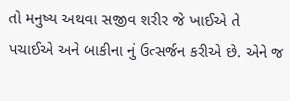તો મનુષ્ય અથવા સજીવ શરીર જે ખાઈએ તે પચાઈએ અને બાકીના નું ઉત્સર્જન કરીએ છે. એને જ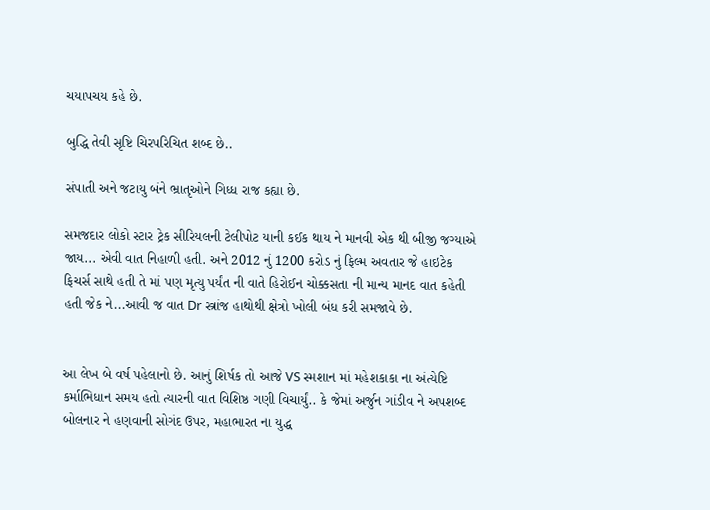ચયાપચય કહે છે.

બુદ્ધિ તેવી સૃષ્ટિ ચિરપરિચિત શબ્દ છે..

સંપાતી અને જટાયુ બંને ભ્રાતૃઓને ગિધ્ધ રાજ કહ્યા છે.

સમજદાર લોકો સ્ટાર ટ્રેક સીરિયલની ટેલીપોટ યાની કઈક થાય ને માનવી એક થી બીજી જગ્યાએ જાય... એવી વાત નિહાળી હતી. અને 2012 નું 1200 કરોડ નું ફિલ્મ અવતાર જે હાઇટેક ફિચર્સ સાથે હતી તે માં પણ મૃત્યુ પર્યંત ની વાતે હિરોઈન ચોક્કસતા ની માન્ય માનદ વાત કહેતી હતી જેક ને...આવી જ વાત Dr સ્ત્રાંજ હાથોથી ક્ષેત્રો ખોલી બંધ કરી સમજાવે છે.


આ લેખ બે વર્ષ પહેલાનો છે. આનું શિર્ષક તો આજે VS સ્મશાન માં મહેશકાકા ના અંત્યેષ્ટિ કર્માભિધાન સમય હતો ત્યારની વાત વિશિષ્ઠ ગણી વિચાર્યું.. કે જેમાં અર્જુન ગાંડીવ ને અપશબ્દ બોલનાર ને હણવાની સોગંદ ઉપર, મહાભારત ના યુદ્ધ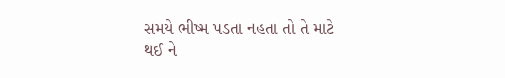સમયે ભીષ્મ પડતા નહતા તો તે માટે થઈ ને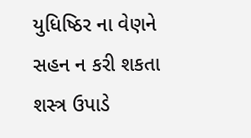યુધિષ્ઠિર ના વેણને સહન ન કરી શકતા શસ્ત્ર ઉપાડે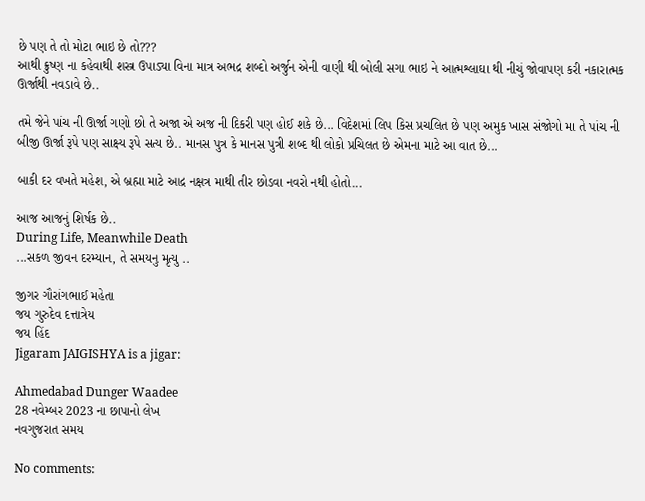છે પણ તે તો મોટા ભાઇ છે તો???
આથી ક્રુષ્ણ ના કહેવાથી શસ્ત્ર ઉપાડ્યા વિના માત્ર અભદ્ર શબ્દો અર્જુન એની વાણી થી બોલી સગા ભાઇ ને આત્મશ્લાઘા થી નીચું જોવાપણ કરી નકારાત્મક ઊર્જાથી નવડાવે છે..

તમે જેને પાંચ ની ઊર્જા ગણો છો તે અજા એ અજ ની દિકરી પણ હોઈ શકે છે... વિદેશમાં લિપ કિસ પ્રચલિત છે પણ અમુક ખાસ સંજોગો મા તે પાંચ ની બીજી ઊર્જા રૂપે પણ સાક્ષ્ય રૂપે સત્ય છે.. માનસ પુત્ર કે માનસ પુત્રી શબ્દ થી લોકો પ્રચિલત છે એમના માટે આ વાત છે...

બાકી દર વખતે મહેશ, એ બ્રહ્મા માટે આદ્ર નક્ષત્ર માથી તીર છોડવા નવરો નથી હોતો...

આજ આજનું શિર્ષક છે..
During Life, Meanwhile Death
...સકળ જીવન દરમ્યાન, તે સમયનુ મૃત્યુ ..

જીગર ગૌરાંગભાઈ મહેતા
જય ગુરુદેવ દત્તાત્રેય
જય હિંદ
Jigaram JAIGISHYA is a jigar:

Ahmedabad Dunger Waadee
28 નવેમ્બર 2023 ના છાપાનો લેખ
નવગુજરાત સમય

No comments: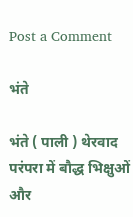Post a Comment

भंते

भंते ( पाली ) थेरवाद परंपरा में बौद्ध भिक्षुओं और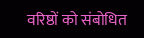वरिष्ठों को संबोधित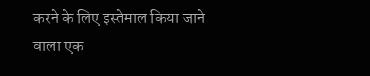करने के लिए इस्तेमाल किया जाने वाला एक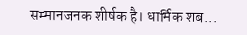सम्मानजनक शीर्षक है। धार्मिक शब...